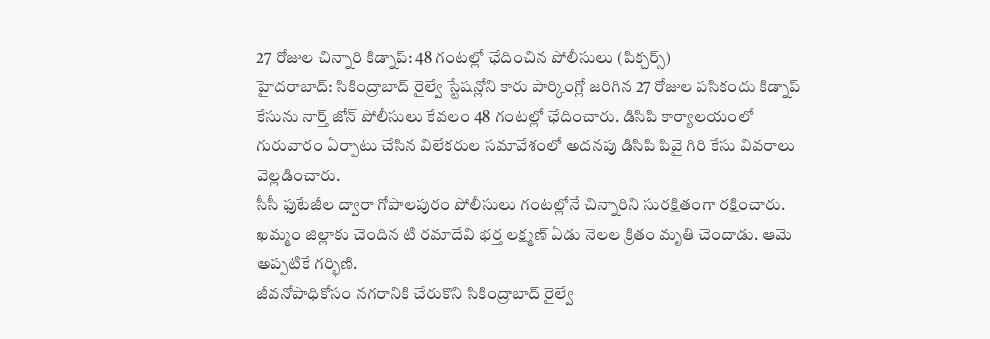27 రోజుల చిన్నారి కిడ్నాప్: 48 గంటల్లో ఛేదించిన పోలీసులు (పిక్చర్స్)
హైదరాబాద్: సికింద్రాబాద్ రైల్వే స్టేషన్లోని కారు పార్కింగ్లో జరిగిన 27 రోజుల పసికందు కిడ్నాప్ కేసును నార్త్ జోన్ పోలీసులు కేవలం 48 గంటల్లో ఛేదించారు. డిసిపి కార్యాలయంలో గురువారం ఏర్పాటు చేసిన విలేకరుల సమావేశంలో అదనపు డిసిపి పివై గిరి కేసు వివరాలు వెల్లడించారు.
సీసీ ఫుటేజీల ద్వారా గోపాలపురం పోలీసులు గంటల్లోనే చిన్నారిని సురక్షితంగా రక్షించారు. ఖమ్మం జిల్లాకు చెందిన టి రమాదేవి భర్త లక్ష్మణ్ ఏడు నెలల క్రితం మృతి చెందాడు. ఆమె అప్పటికే గర్భిణి.
జీవనోపాధికోసం నగరానికి చేరుకొని సికింద్రాబాద్ రైల్వే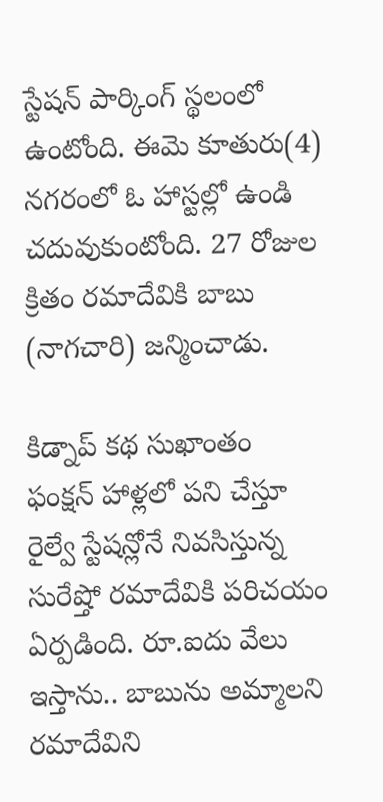స్టేషన్ పార్కింగ్ స్థలంలో ఉంటోంది. ఈమె కూతురు(4) నగరంలో ఓ హాస్టల్లో ఉండి చదువుకుంటోంది. 27 రోజుల క్రితం రమాదేవికి బాబు (నాగచారి) జన్మించాడు.

కిడ్నాప్ కథ సుఖాంతం
ఫంక్షన్ హాళ్లలో పని చేస్తూ రైల్వే స్టేషన్లోనే నివసిస్తున్న సురేష్తో రమాదేవికి పరిచయం ఏర్పడింది. రూ.ఐదు వేలు ఇస్తాను.. బాబును అమ్మాలని రమాదేవిని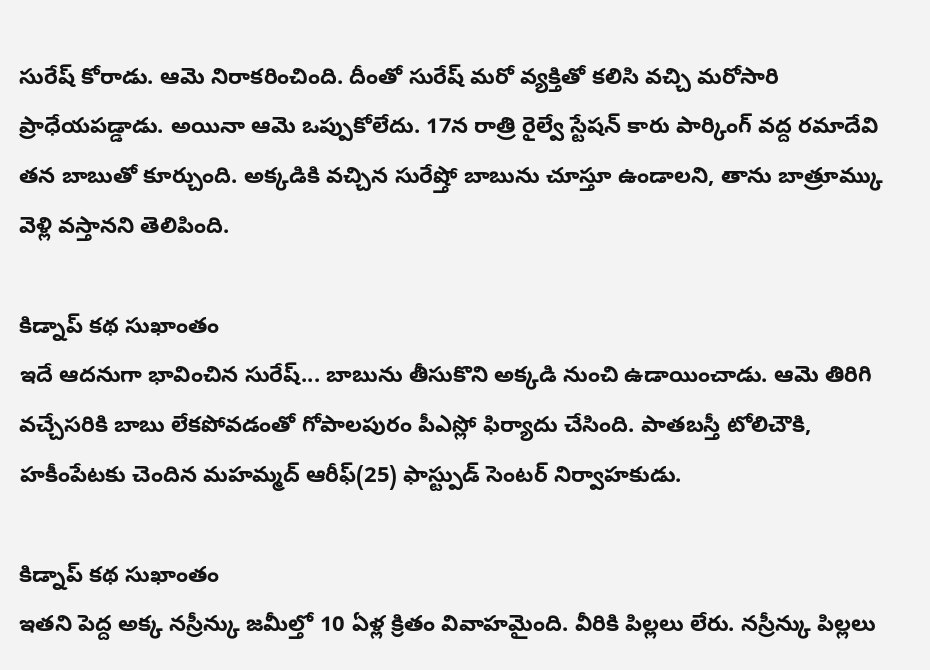సురేష్ కోరాడు. ఆమె నిరాకరించింది. దీంతో సురేష్ మరో వ్యక్తితో కలిసి వచ్చి మరోసారి ప్రాధేయపడ్డాడు. అయినా ఆమె ఒప్పుకోలేదు. 17న రాత్రి రైల్వే స్టేషన్ కారు పార్కింగ్ వద్ద రమాదేవి తన బాబుతో కూర్చుంది. అక్కడికి వచ్చిన సురేష్తో బాబును చూస్తూ ఉండాలని, తాను బాత్రూమ్కు వెళ్లి వస్తానని తెలిపింది.

కిడ్నాప్ కథ సుఖాంతం
ఇదే ఆదనుగా భావించిన సురేష్... బాబును తీసుకొని అక్కడి నుంచి ఉడాయించాడు. ఆమె తిరిగి వచ్చేసరికి బాబు లేకపోవడంతో గోపాలపురం పీఎస్లో ఫిర్యాదు చేసింది. పాతబస్తీ టోలిచౌకి, హకీంపేటకు చెందిన మహమ్మద్ ఆరీఫ్(25) ఫాస్ట్పుడ్ సెంటర్ నిర్వాహకుడు.

కిడ్నాప్ కథ సుఖాంతం
ఇతని పెద్ద అక్క నస్రీన్కు జమీల్తో 10 ఏళ్ల క్రితం వివాహమైంది. వీరికి పిల్లలు లేరు. నస్రీన్కు పిల్లలు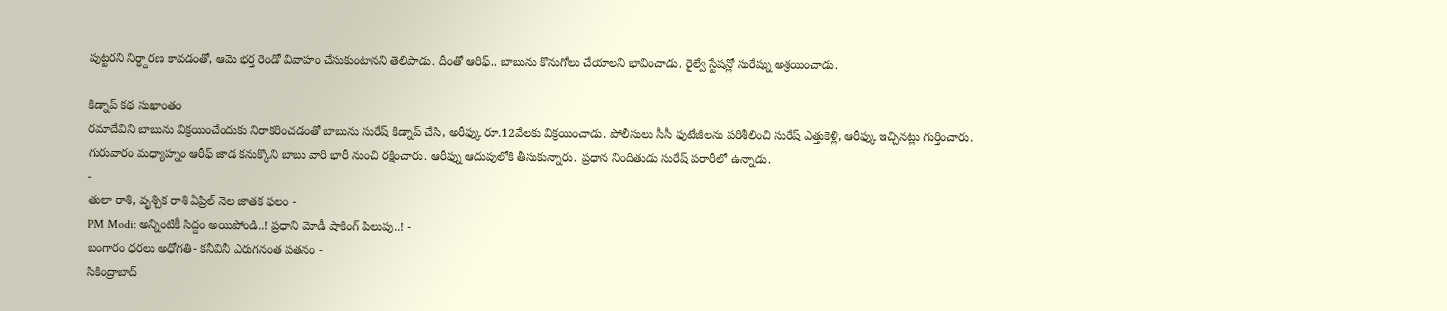పుట్టరని నిర్ధ్దారణ కావడంతో, ఆమె భర్త రెండో వివాహం చేసుకుంటానని తెలిపాడు. దీంతో ఆరిఫ్.. బాబును కొనుగోలు చేయాలని భావించాడు. రైల్వే స్టేషన్లో సురేష్ను అశ్రయించాడు.

కిడ్నాప్ కథ సుఖాంతం
రమాదేవిని బాబును విక్రయించేందుకు నిరాకరించడంతో బాబును సురేష్ కిడ్నాప్ చేసి, అరీఫ్కు రూ.12వేలకు విక్రయించాడు. పోలీసులు సీసీ ఫుటేజీలను పరిశీలించి సురేష్ ఎత్తుకెళ్లి, ఆరీఫ్కు ఇచ్చినట్లు గుర్తించారు. గురువారం మధ్యాహ్నం ఆరీఫ్ జాడ కనుక్కొని బాబు వారి భారీ నుంచి రక్షించారు. ఆరీఫ్ను ఆదుపులోకి తీసుకున్నారు. ప్రధాన నిందితుడు సురేష్ పరారీలో ఉన్నాడు.
-
తులా రాశి, వృశ్చిక రాశి ఏప్రిల్ నెల జాతక ఫలం -
PM Modi: అన్నింటికీ సిద్దం అయిపోండి..! ప్రధాని మోడీ షాకింగ్ పిలుపు..! -
బంగారం ధరలు అధోగతి- కనీవినీ ఎరుగనంత పతనం -
సికింద్రాబాద్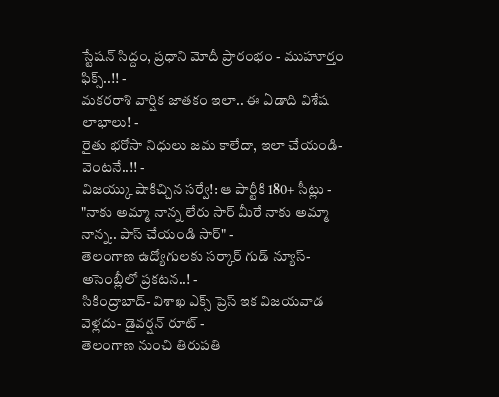స్టేషన్ సిద్దం, ప్రధాని మోదీ ప్రారంభం - ముహూర్తం ఫిక్స్..!! -
మకరరాశి వార్షిక జాతకం ఇలా.. ఈ ఏడాది విశేష లాభాలు! -
రైతు భరోసా నిధులు జమ కాలేదా, ఇలా చేయండి- వెంటనే..!! -
విజయ్కు షాకిచ్చిన సర్వే!: ఆ పార్టీకి 180+ సీట్లు -
"నాకు అమ్మా నాన్న లేరు సార్ మీరే నాకు అమ్మా నాన్న.. పాస్ చేయండి సార్" -
తెలంగాణ ఉద్యోగులకు సర్కార్ గుడ్ న్యూస్-అసెంబ్లీలో ప్రకటన..! -
సికింద్రాబాద్- విశాఖ ఎక్స్ ప్రెస్ ఇక విజయవాడ వెళ్లదు- డైవర్షన్ రూట్ -
తెలంగాణ నుంచి తిరుపతి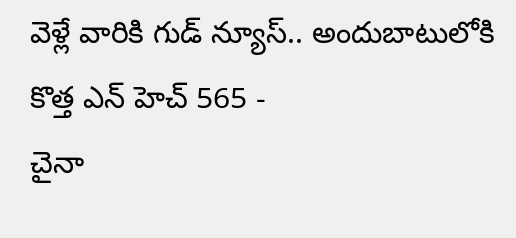వెళ్లే వారికి గుడ్ న్యూస్.. అందుబాటులోకి కొత్త ఎన్ హెచ్ 565 -
చైనా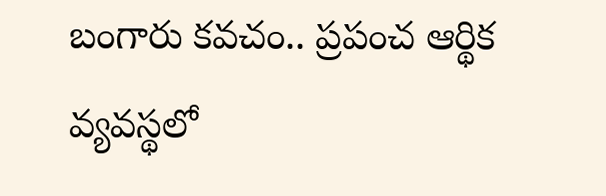బంగారు కవచం.. ప్రపంచ ఆర్థిక వ్యవస్థలో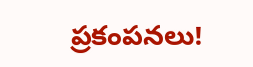ప్రకంపనలు!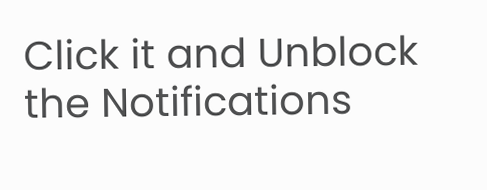Click it and Unblock the Notifications